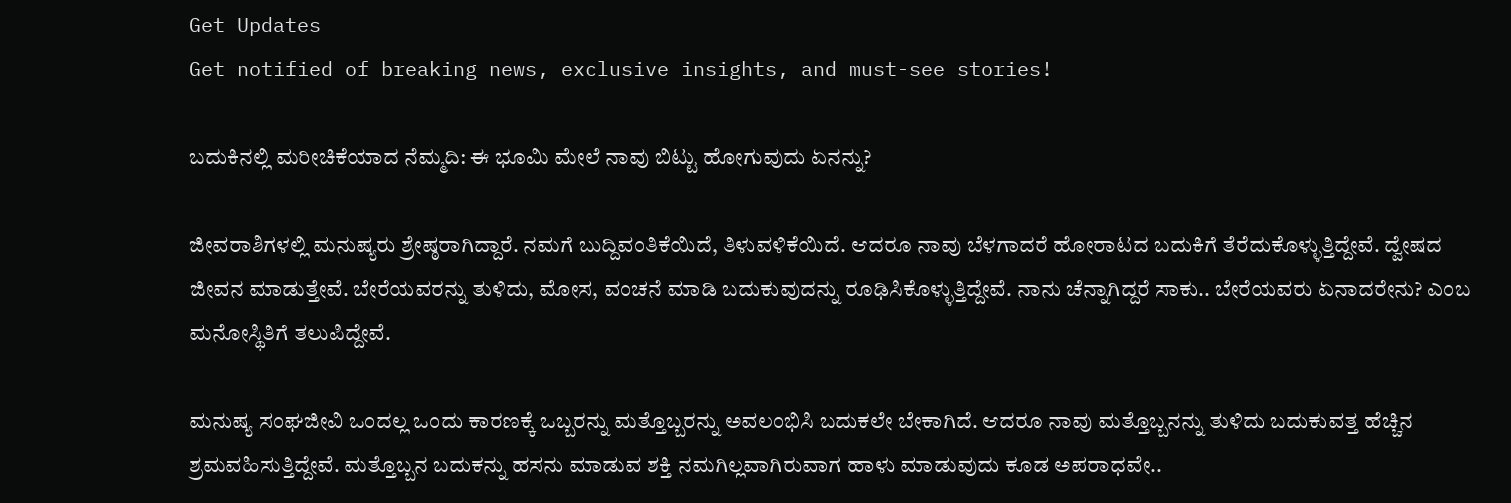Get Updates
Get notified of breaking news, exclusive insights, and must-see stories!

ಬದುಕಿನಲ್ಲಿ ಮರೀಚಿಕೆಯಾದ ನೆಮ್ಮದಿ: ಈ ಭೂಮಿ ಮೇಲೆ ನಾವು ಬಿಟ್ಟು ಹೋಗುವುದು ಏನನ್ನು?

ಜೀವರಾಶಿಗಳಲ್ಲಿ ಮನುಷ್ಯರು ಶ್ರೇಷ್ಠರಾಗಿದ್ದಾರೆ. ನಮಗೆ ಬುದ್ದಿವಂತಿಕೆಯಿದೆ, ತಿಳುವಳಿಕೆಯಿದೆ. ಆದರೂ ನಾವು ಬೆಳಗಾದರೆ ಹೋರಾಟದ ಬದುಕಿಗೆ ತೆರೆದುಕೊಳ್ಳುತ್ತಿದ್ದೇವೆ. ದ್ವೇಷದ ಜೀವನ ಮಾಡುತ್ತೇವೆ. ಬೇರೆಯವರನ್ನು ತುಳಿದು, ಮೋಸ, ವಂಚನೆ ಮಾಡಿ ಬದುಕುವುದನ್ನು ರೂಢಿಸಿಕೊಳ್ಳುತ್ತಿದ್ದೇವೆ. ನಾನು ಚೆನ್ನಾಗಿದ್ದರೆ ಸಾಕು.. ಬೇರೆಯವರು ಏನಾದರೇನು? ಎಂಬ ಮನೋಸ್ಥಿತಿಗೆ ತಲುಪಿದ್ದೇವೆ.

ಮನುಷ್ಯ ಸಂಘಜೀವಿ ಒಂದಲ್ಲ ಒಂದು ಕಾರಣಕ್ಕೆ ಒಬ್ಬರನ್ನು ಮತ್ತೊಬ್ಬರನ್ನು ಅವಲಂಭಿಸಿ ಬದುಕಲೇ ಬೇಕಾಗಿದೆ. ಆದರೂ ನಾವು ಮತ್ತೊಬ್ಬನನ್ನು ತುಳಿದು ಬದುಕುವತ್ತ ಹೆಚ್ಚಿನ ಶ್ರಮವಹಿಸುತ್ತಿದ್ದೇವೆ. ಮತ್ತೊಬ್ಬನ ಬದುಕನ್ನು ಹಸನು ಮಾಡುವ ಶಕ್ತಿ ನಮಗಿಲ್ಲವಾಗಿರುವಾಗ ಹಾಳು ಮಾಡುವುದು ಕೂಡ ಅಪರಾಧವೇ..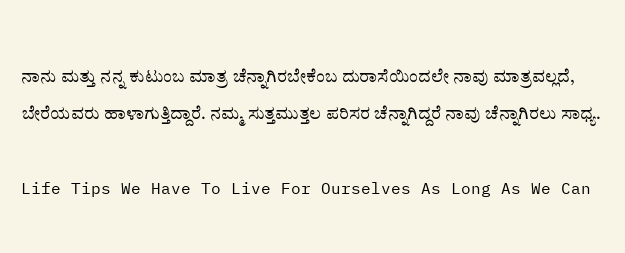ನಾನು ಮತ್ತು ನನ್ನ ಕುಟುಂಬ ಮಾತ್ರ ಚೆನ್ನಾಗಿರಬೇಕೆಂಬ ದುರಾಸೆಯಿಂದಲೇ ನಾವು ಮಾತ್ರವಲ್ಲದೆ, ಬೇರೆಯವರು ಹಾಳಾಗುತ್ತಿದ್ದಾರೆ. ನಮ್ಮ ಸುತ್ತಮುತ್ತಲ ಪರಿಸರ ಚೆನ್ನಾಗಿದ್ದರೆ ನಾವು ಚೆನ್ನಾಗಿರಲು ಸಾಧ್ಯ.

Life Tips We Have To Live For Ourselves As Long As We Can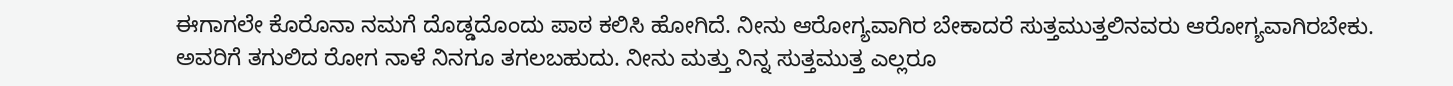ಈಗಾಗಲೇ ಕೊರೊನಾ ನಮಗೆ ದೊಡ್ಡದೊಂದು ಪಾಠ ಕಲಿಸಿ ಹೋಗಿದೆ. ನೀನು ಆರೋಗ್ಯವಾಗಿರ ಬೇಕಾದರೆ ಸುತ್ತಮುತ್ತಲಿನವರು ಆರೋಗ್ಯವಾಗಿರಬೇಕು. ಅವರಿಗೆ ತಗುಲಿದ ರೋಗ ನಾಳೆ ನಿನಗೂ ತಗಲಬಹುದು. ನೀನು ಮತ್ತು ನಿನ್ನ ಸುತ್ತಮುತ್ತ ಎಲ್ಲರೂ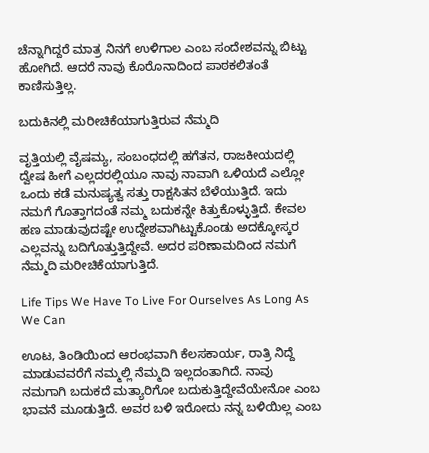ಚೆನ್ನಾಗಿದ್ದರೆ ಮಾತ್ರ ನಿನಗೆ ಉಳಿಗಾಲ ಎಂಬ ಸಂದೇಶವನ್ನು ಬಿಟ್ಟು ಹೋಗಿದೆ. ಆದರೆ ನಾವು ಕೊರೊನಾದಿಂದ ಪಾಠಕಲಿತಂತೆ ಕಾಣಿಸುತ್ತಿಲ್ಲ.

ಬದುಕಿನಲ್ಲಿ ಮರೀಚಿಕೆಯಾಗುತ್ತಿರುವ ನೆಮ್ಮದಿ

ವೃತ್ತಿಯಲ್ಲಿ ವೈಷಮ್ಯ, ಸಂಬಂಧದಲ್ಲಿ ಹಗೆತನ, ರಾಜಕೀಯದಲ್ಲಿ ದ್ವೇಷ ಹೀಗೆ ಎಲ್ಲದರಲ್ಲಿಯೂ ನಾವು ನಾವಾಗಿ ಒಳಿಯದೆ ಎಲ್ಲೋ ಒಂದು ಕಡೆ ಮನುಷ್ಯತ್ವ ಸತ್ತು ರಾಕ್ಷಸಿತನ ಬೆಳೆಯುತ್ತಿದೆ. ಇದು ನಮಗೆ ಗೊತ್ತಾಗದಂತೆ ನಮ್ಮ ಬದುಕನ್ನೇ ಕಿತ್ತುಕೊಳ್ಳುತ್ತಿದೆ. ಕೇವಲ ಹಣ ಮಾಡುವುದಷ್ಟೇ ಉದ್ದೇಶವಾಗಿಟ್ಟುಕೊಂಡು ಅದಕ್ಕೋಸ್ಕರ ಎಲ್ಲವನ್ನು ಬದಿಗೊತ್ತುತ್ತಿದ್ದೇವೆ. ಅದರ ಪರಿಣಾಮದಿಂದ ನಮಗೆ ನೆಮ್ಮದಿ ಮರೀಚಿಕೆಯಾಗುತ್ತಿದೆ.

Life Tips We Have To Live For Ourselves As Long As We Can

ಊಟ, ತಿಂಡಿಯಿಂದ ಆರಂಭವಾಗಿ ಕೆಲಸಕಾರ್ಯ, ರಾತ್ರಿ ನಿದ್ದೆ ಮಾಡುವವರೆಗೆ ನಮ್ಮಲ್ಲಿ ನೆಮ್ಮದಿ ಇಲ್ಲದಂತಾಗಿದೆ. ನಾವು ನಮಗಾಗಿ ಬದುಕದೆ ಮತ್ಯಾರಿಗೋ ಬದುಕುತ್ತಿದ್ದೇವೆಯೇನೋ ಎಂಬ ಭಾವನೆ ಮೂಡುತ್ತಿದೆ. ಅವರ ಬಳಿ ಇರೋದು ನನ್ನ ಬಳಿಯಿಲ್ಲ ಎಂಬ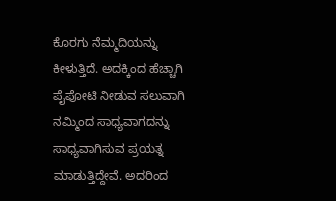ಕೊರಗು ನೆಮ್ಮದಿಯನ್ನು ಕೀಳುತ್ತಿದೆ. ಅದಕ್ಕಿಂದ ಹೆಚ್ಚಾಗಿ ಪೈಪೋಟಿ ನೀಡುವ ಸಲುವಾಗಿ ನಮ್ಮಿಂದ ಸಾಧ್ಯವಾಗದನ್ನು ಸಾಧ್ಯವಾಗಿಸುವ ಪ್ರಯತ್ನ ಮಾಡುತ್ತಿದ್ದೇವೆ. ಅದರಿಂದ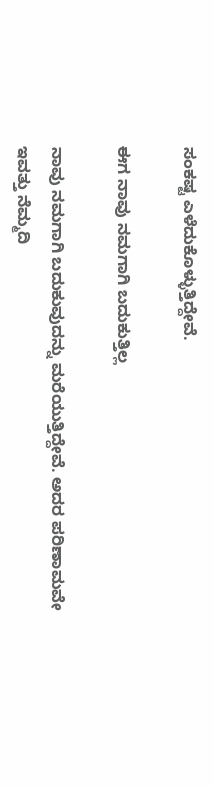ಸಂಕಷ್ಟ ಎಳೆದುಕೊಳ್ಳುತ್ತಿದ್ದೇವೆ.

ಈಗ ನಾವು ನಮಗಾಗಿ ಬದುಕುತ್ತಿಲ್ಲ

ನಾವು ನಮಗಾಗಿ ಬದುಕುವುದನ್ನು ಮರೆಯುತ್ತಿದ್ದೇವೆ. ಅದರ ಪರಿಣಾಮವೇ ಇವತ್ತು ನೆಮ್ಮದಿ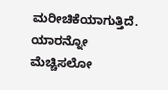ಮರೀಚಿಕೆಯಾಗುತ್ತಿದೆ. ಯಾರನ್ನೋ ಮೆಚ್ಚಿಸಲೋ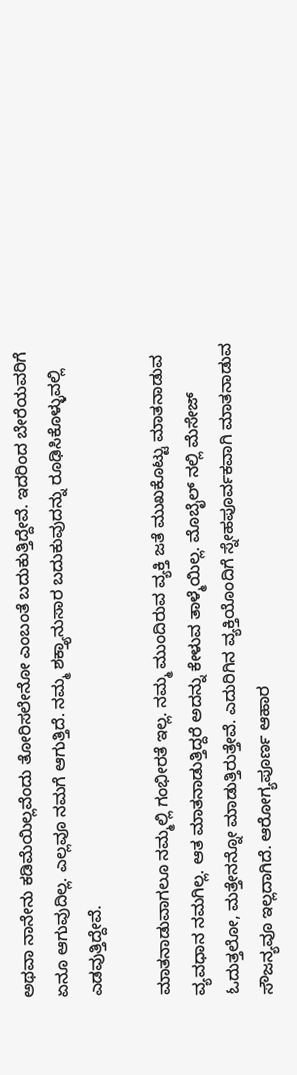ಅಥವಾ ನಾನೇನು ಕಡಿಮೆಯಿಲ್ಲವೆಂದು ತೋರಿಸಲೇನೋ ಎಂಬಂತೆ ಬದುಕುತ್ತಿದ್ದೇವೆ. ಇದರಿಂದ ಬೇರೆಯವರಿಗೆ ಏನೂ ಆಗುವುದಿಲ್ಲ. ಎಲ್ಲವೂ ನಮಗೆ ಆಗುತ್ತಿದೆ. ನಮ್ಮ ಶಕ್ತ್ಯಾನುಸಾರ ಬದುಕುವುದನ್ನು ರೂಢಿಸಿಕೊಳ್ಳುವಲ್ಲಿ ಎಡವುತ್ತಿದ್ದೇವೆ.

ಮಾತನಾಡುವಾಗಲೂ ನಮ್ಮಲ್ಲಿ ಗಂಭೀರತೆ ಇಲ್ಲ. ನಮ್ಮ ಮುಂದಿರುವ ವ್ಯಕ್ತಿ ಜತೆ ಮುಖಕೊಟ್ಟು ಮಾತನಾಡುವ ವ್ಯವಧಾನ ನಮಗಿಲ್ಲ. ಆತ ಮಾತನಾಡುತ್ತಿದ್ದರೆ ಅದನ್ನು ಕೇಳುವ ತಾಳ್ಮೆಯಿಲ್ಲ. ಮೊಬೈಲ್‌ ನಲ್ಲಿ ಮೆಸೇಜ್ ಓದುತ್ತಲೋ, ಮತ್ತೇನನ್ನೋ ಮಾಡುತ್ತಿರುತ್ತೇವೆ. ಎದುರಿಗಿನ ವ್ಯಕ್ತಿಯೊಂದಿಗೆ ಸ್ನೇಹಪೂರ್ವಕವಾಗಿ ಮಾತನಾಡುವ ಸೌಜನ್ಯವೂ ಇಲ್ಲದಾಗಿದೆ. ಆರೋಗ್ಯಪೂರ್ಣ ಆಹಾರ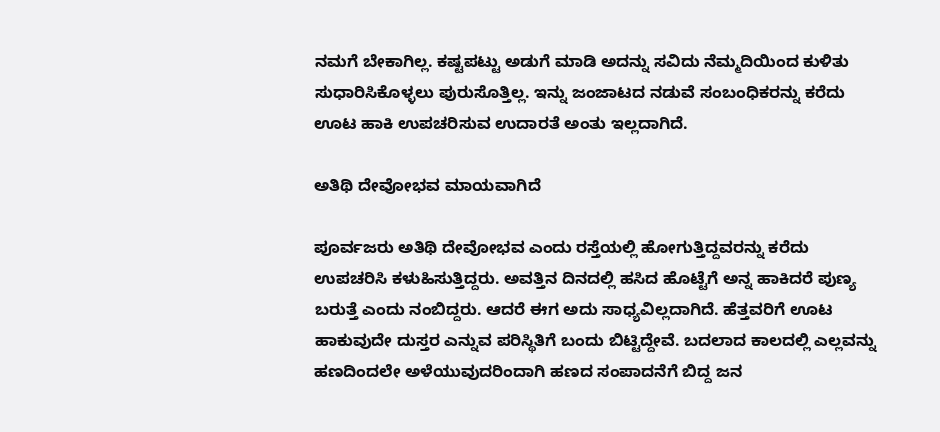ನಮಗೆ ಬೇಕಾಗಿಲ್ಲ. ಕಷ್ಟಪಟ್ಟು ಅಡುಗೆ ಮಾಡಿ ಅದನ್ನು ಸವಿದು ನೆಮ್ಮದಿಯಿಂದ ಕುಳಿತು ಸುಧಾರಿಸಿಕೊಳ್ಳಲು ಪುರುಸೊತ್ತಿಲ್ಲ. ಇನ್ನು ಜಂಜಾಟದ ನಡುವೆ ಸಂಬಂಧಿಕರನ್ನು ಕರೆದು ಊಟ ಹಾಕಿ ಉಪಚರಿಸುವ ಉದಾರತೆ ಅಂತು ಇಲ್ಲದಾಗಿದೆ.

ಅತಿಥಿ ದೇವೋಭವ ಮಾಯವಾಗಿದೆ

ಪೂರ್ವಜರು ಅತಿಥಿ ದೇವೋಭವ ಎಂದು ರಸ್ತೆಯಲ್ಲಿ ಹೋಗುತ್ತಿದ್ದವರನ್ನು ಕರೆದು ಉಪಚರಿಸಿ ಕಳುಹಿಸುತ್ತಿದ್ದರು. ಅವತ್ತಿನ ದಿನದಲ್ಲಿ ಹಸಿದ ಹೊಟ್ಟೆಗೆ ಅನ್ನ ಹಾಕಿದರೆ ಪುಣ್ಯ ಬರುತ್ತೆ ಎಂದು ನಂಬಿದ್ದರು. ಆದರೆ ಈಗ ಅದು ಸಾಧ್ಯವಿಲ್ಲದಾಗಿದೆ. ಹೆತ್ತವರಿಗೆ ಊಟ ಹಾಕುವುದೇ ದುಸ್ತರ ಎನ್ನುವ ಪರಿಸ್ಥಿತಿಗೆ ಬಂದು ಬಿಟ್ಟಿದ್ದೇವೆ. ಬದಲಾದ ಕಾಲದಲ್ಲಿ ಎಲ್ಲವನ್ನು ಹಣದಿಂದಲೇ ಅಳೆಯುವುದರಿಂದಾಗಿ ಹಣದ ಸಂಪಾದನೆಗೆ ಬಿದ್ದ ಜನ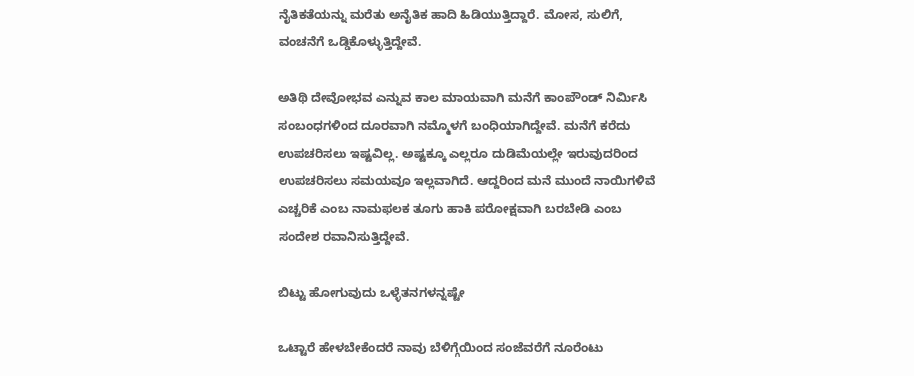ನೈತಿಕತೆಯನ್ನು ಮರೆತು ಅನೈತಿಕ ಹಾದಿ ಹಿಡಿಯುತ್ತಿದ್ದಾರೆ. ಮೋಸ, ಸುಲಿಗೆ, ವಂಚನೆಗೆ ಒಡ್ಡಿಕೊಳ್ಳುತ್ತಿದ್ದೇವೆ.

ಅತಿಥಿ ದೇವೋಭವ ಎನ್ನುವ ಕಾಲ ಮಾಯವಾಗಿ ಮನೆಗೆ ಕಾಂಪೌಂಡ್ ನಿರ್ಮಿಸಿ ಸಂಬಂಧಗಳಿಂದ ದೂರವಾಗಿ ನಮ್ಮೊಳಗೆ ಬಂಧಿಯಾಗಿದ್ದೇವೆ. ಮನೆಗೆ ಕರೆದು ಉಪಚರಿಸಲು ಇಷ್ಟವಿಲ್ಲ. ಅಷ್ಟಕ್ಕೂ ಎಲ್ಲರೂ ದುಡಿಮೆಯಲ್ಲೇ ಇರುವುದರಿಂದ ಉಪಚರಿಸಲು ಸಮಯವೂ ಇಲ್ಲವಾಗಿದೆ. ಆದ್ದರಿಂದ ಮನೆ ಮುಂದೆ ನಾಯಿಗಳಿವೆ ಎಚ್ಚರಿಕೆ ಎಂಬ ನಾಮಫಲಕ ತೂಗು ಹಾಕಿ ಪರೋಕ್ಷವಾಗಿ ಬರಬೇಡಿ ಎಂಬ ಸಂದೇಶ ರವಾನಿಸುತ್ತಿದ್ದೇವೆ.

ಬಿಟ್ಟು ಹೋಗುವುದು ಒಳ್ಳೆತನಗಳನ್ನಷ್ಟೇ

ಒಟ್ಟಾರೆ ಹೇಳಬೇಕೆಂದರೆ ನಾವು ಬೆಳಿಗ್ಗೆಯಿಂದ ಸಂಜೆವರೆಗೆ ನೂರೆಂಟು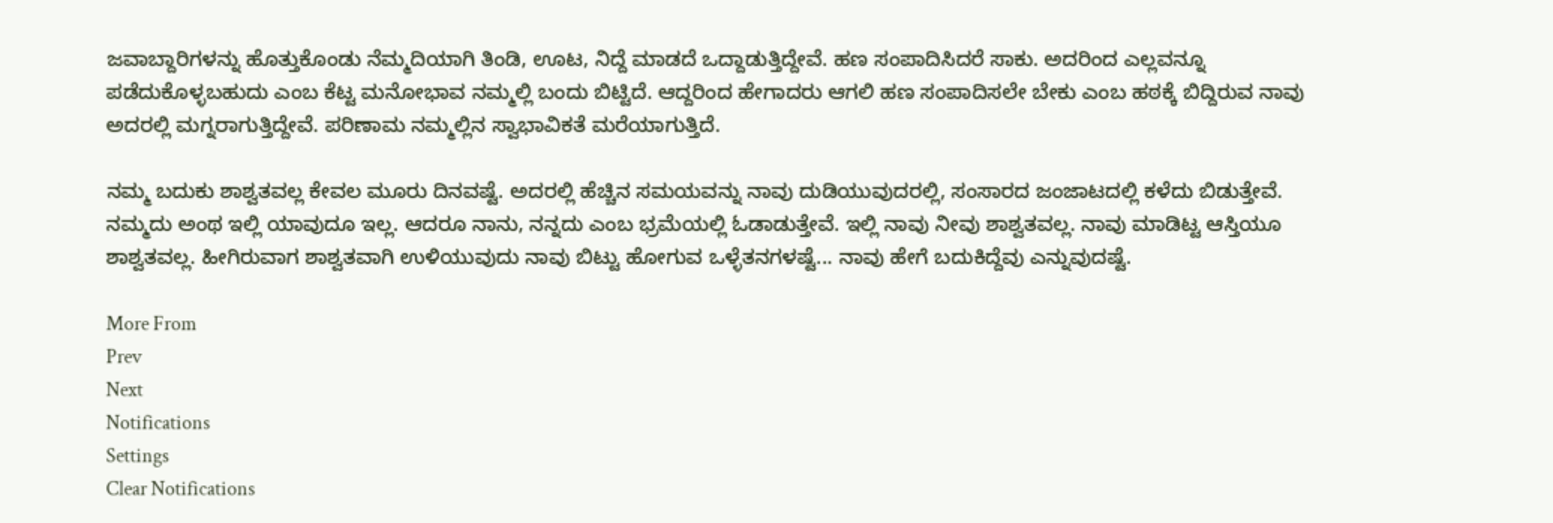ಜವಾಬ್ದಾರಿಗಳನ್ನು ಹೊತ್ತುಕೊಂಡು ನೆಮ್ಮದಿಯಾಗಿ ತಿಂಡಿ, ಊಟ, ನಿದ್ದೆ ಮಾಡದೆ ಒದ್ದಾಡುತ್ತಿದ್ದೇವೆ. ಹಣ ಸಂಪಾದಿಸಿದರೆ ಸಾಕು. ಅದರಿಂದ ಎಲ್ಲವನ್ನೂ ಪಡೆದುಕೊಳ್ಳಬಹುದು ಎಂಬ ಕೆಟ್ಟ ಮನೋಭಾವ ನಮ್ಮಲ್ಲಿ ಬಂದು ಬಿಟ್ಟಿದೆ. ಆದ್ದರಿಂದ ಹೇಗಾದರು ಆಗಲಿ ಹಣ ಸಂಪಾದಿಸಲೇ ಬೇಕು ಎಂಬ ಹಠಕ್ಕೆ ಬಿದ್ದಿರುವ ನಾವು ಅದರಲ್ಲಿ ಮಗ್ನರಾಗುತ್ತಿದ್ದೇವೆ. ಪರಿಣಾಮ ನಮ್ಮಲ್ಲಿನ ಸ್ವಾಭಾವಿಕತೆ ಮರೆಯಾಗುತ್ತಿದೆ.

ನಮ್ಮ ಬದುಕು ಶಾಶ್ವತವಲ್ಲ ಕೇವಲ ಮೂರು ದಿನವಷ್ಟೆ. ಅದರಲ್ಲಿ ಹೆಚ್ಚಿನ ಸಮಯವನ್ನು ನಾವು ದುಡಿಯುವುದರಲ್ಲಿ, ಸಂಸಾರದ ಜಂಜಾಟದಲ್ಲಿ ಕಳೆದು ಬಿಡುತ್ತೇವೆ. ನಮ್ಮದು ಅಂಥ ಇಲ್ಲಿ ಯಾವುದೂ ಇಲ್ಲ. ಆದರೂ ನಾನು, ನನ್ನದು ಎಂಬ ಭ್ರಮೆಯಲ್ಲಿ ಓಡಾಡುತ್ತೇವೆ. ಇಲ್ಲಿ ನಾವು ನೀವು ಶಾಶ್ವತವಲ್ಲ. ನಾವು ಮಾಡಿಟ್ಟ ಆಸ್ತಿಯೂ ಶಾಶ್ವತವಲ್ಲ. ಹೀಗಿರುವಾಗ ಶಾಶ್ವತವಾಗಿ ಉಳಿಯುವುದು ನಾವು ಬಿಟ್ಟು ಹೋಗುವ ಒಳ್ಳೆತನಗಳಷ್ಟೆ... ನಾವು ಹೇಗೆ ಬದುಕಿದ್ದೆವು ಎನ್ನುವುದಷ್ಟೆ.

More From
Prev
Next
Notifications
Settings
Clear Notifications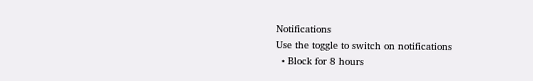Notifications
Use the toggle to switch on notifications
  • Block for 8 hours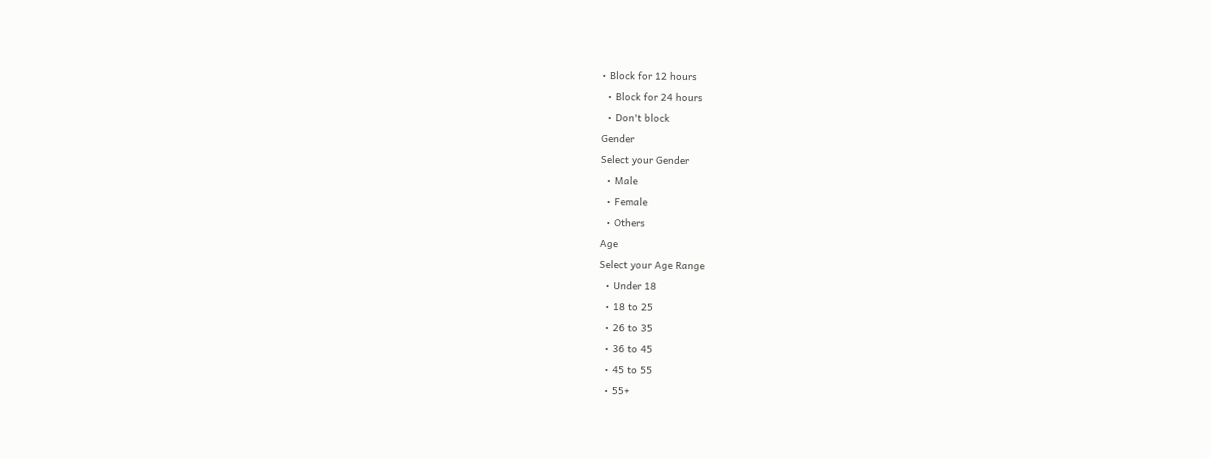• Block for 12 hours
  • Block for 24 hours
  • Don't block
Gender
Select your Gender
  • Male
  • Female
  • Others
Age
Select your Age Range
  • Under 18
  • 18 to 25
  • 26 to 35
  • 36 to 45
  • 45 to 55
  • 55+